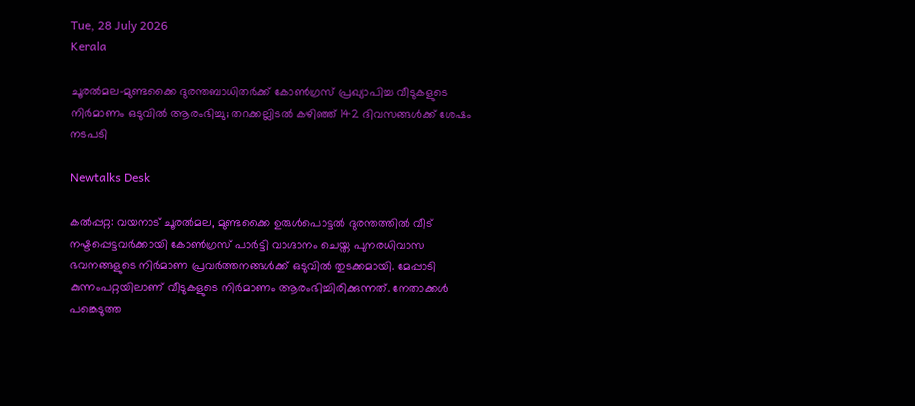Tue, 28 July 2026
Kerala

ചൂരൽമല-മുണ്ടക്കൈ ദുരന്തബാധിതർക്ക് കോൺഗ്രസ് പ്രഖ്യാപിച്ച വീടുകളുടെ നിർമാണം ഒടുവിൽ ആരംഭിച്ചു; തറക്കല്ലിടൽ കഴിഞ്ഞ് 142 ദിവസങ്ങൾക്ക് ശേഷം നടപടി

Newtalks Desk

കൽപ്പറ്റ: വയനാട് ചൂരൽമല, മുണ്ടക്കൈ ഉരുൾപൊട്ടൽ ദുരന്തത്തിൽ വീട് നഷ്ടപ്പെട്ടവർക്കായി കോൺഗ്രസ് പാർട്ടി വാഗ്ദാനം ചെയ്ത പുനരധിവാസ ഭവനങ്ങളുടെ നിർമാണ പ്രവർത്തനങ്ങൾക്ക് ഒടുവിൽ തുടക്കമായി. മേപ്പാടി കുന്നംപറ്റയിലാണ് വീടുകളുടെ നിർമാണം ആരംഭിച്ചിരിക്കുന്നത്. നേതാക്കൾ പങ്കെടുത്ത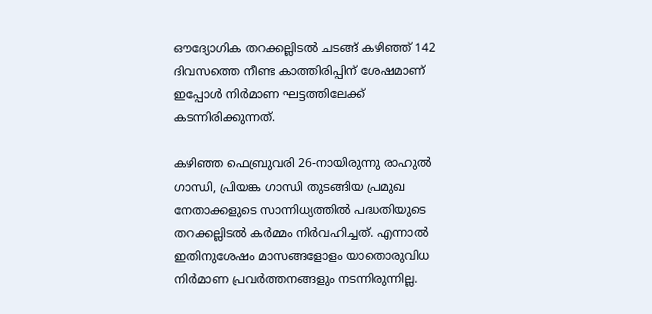ഔദ്യോഗിക തറക്കല്ലിടൽ ചടങ്ങ് കഴിഞ്ഞ് 142 ദിവസത്തെ നീണ്ട കാത്തിരിപ്പിന് ശേഷമാണ് ഇപ്പോൾ നിർമാണ ഘട്ടത്തിലേക്ക് കടന്നിരിക്കുന്നത്.

കഴിഞ്ഞ ഫെബ്രുവരി 26-നായിരുന്നു രാഹുൽ ഗാന്ധി, പ്രിയങ്ക ഗാന്ധി തുടങ്ങിയ പ്രമുഖ നേതാക്കളുടെ സാന്നിധ്യത്തിൽ പദ്ധതിയുടെ തറക്കല്ലിടൽ കർമ്മം നിർവഹിച്ചത്. എന്നാൽ ഇതിനുശേഷം മാസങ്ങളോളം യാതൊരുവിധ നിർമാണ പ്രവർത്തനങ്ങളും നടന്നിരുന്നില്ല.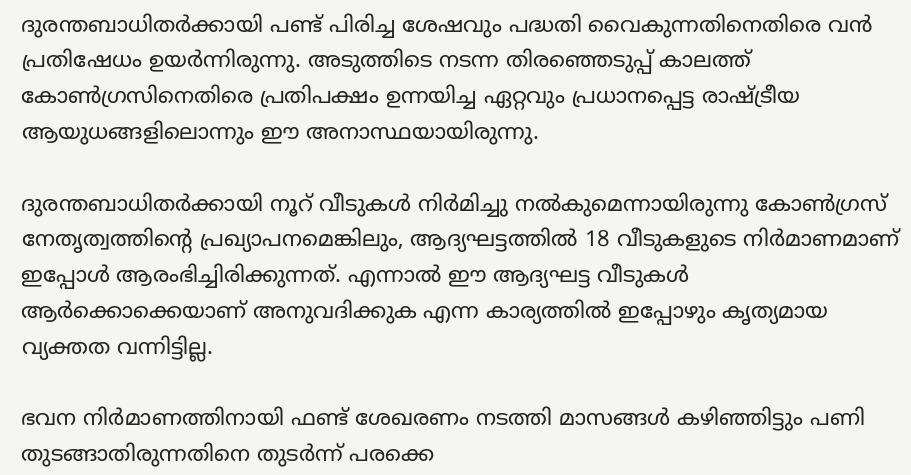ദുരന്തബാധിതർക്കായി പണ്ട് പിരിച്ച ശേഷവും പദ്ധതി വൈകുന്നതിനെതിരെ വൻ പ്രതിഷേധം ഉയർന്നിരുന്നു. അടുത്തിടെ നടന്ന തിരഞ്ഞെടുപ്പ് കാലത്ത് കോൺഗ്രസിനെതിരെ പ്രതിപക്ഷം ഉന്നയിച്ച ഏറ്റവും പ്രധാനപ്പെട്ട രാഷ്ട്രീയ ആയുധങ്ങളിലൊന്നും ഈ അനാസ്ഥയായിരുന്നു.

ദുരന്തബാധിതർക്കായി നൂറ് വീടുകൾ നിർമിച്ചു നൽകുമെന്നായിരുന്നു കോൺഗ്രസ് നേതൃത്വത്തിന്റെ പ്രഖ്യാപനമെങ്കിലും, ആദ്യഘട്ടത്തിൽ 18 വീടുകളുടെ നിർമാണമാണ് ഇപ്പോൾ ആരംഭിച്ചിരിക്കുന്നത്. എന്നാൽ ഈ ആദ്യഘട്ട വീടുകൾ ആർക്കൊക്കെയാണ് അനുവദിക്കുക എന്ന കാര്യത്തിൽ ഇപ്പോഴും കൃത്യമായ വ്യക്തത വന്നിട്ടില്ല.

ഭവന നിർമാണത്തിനായി ഫണ്ട് ശേഖരണം നടത്തി മാസങ്ങൾ കഴിഞ്ഞിട്ടും പണി തുടങ്ങാതിരുന്നതിനെ തുടർന്ന് പരക്കെ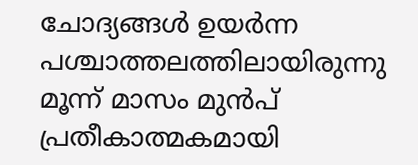ചോദ്യങ്ങൾ ഉയർന്ന പശ്ചാത്തലത്തിലായിരുന്നു മൂന്ന് മാസം മുൻപ് പ്രതീകാത്മകമായി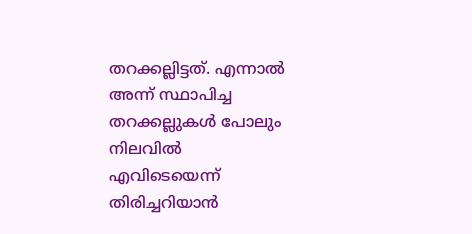തറക്കല്ലിട്ടത്. എന്നാൽ അന്ന് സ്ഥാപിച്ച തറക്കല്ലുകൾ പോലും നിലവിൽ എവിടെയെന്ന് തിരിച്ചറിയാൻ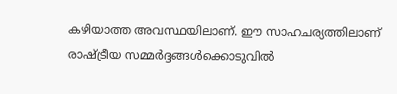കഴിയാത്ത അവസ്ഥയിലാണ്. ഈ സാഹചര്യത്തിലാണ് രാഷ്ട്രീയ സമ്മർദ്ദങ്ങൾക്കൊടുവിൽ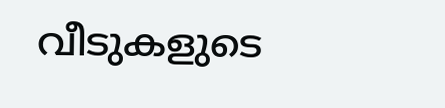വീടുകളുടെ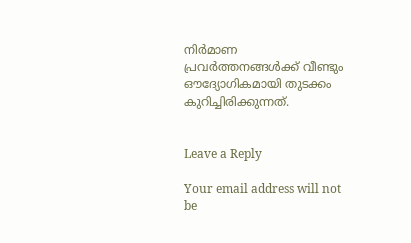നിർമാണ പ്രവർത്തനങ്ങൾക്ക് വീണ്ടും ഔദ്യോഗികമായി തുടക്കം കുറിച്ചിരിക്കുന്നത്.


Leave a Reply

Your email address will not be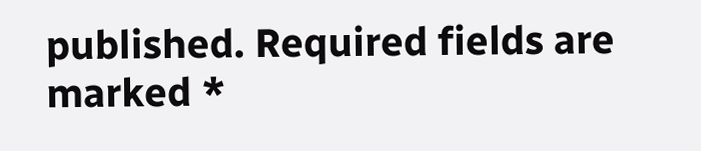published. Required fields are marked *